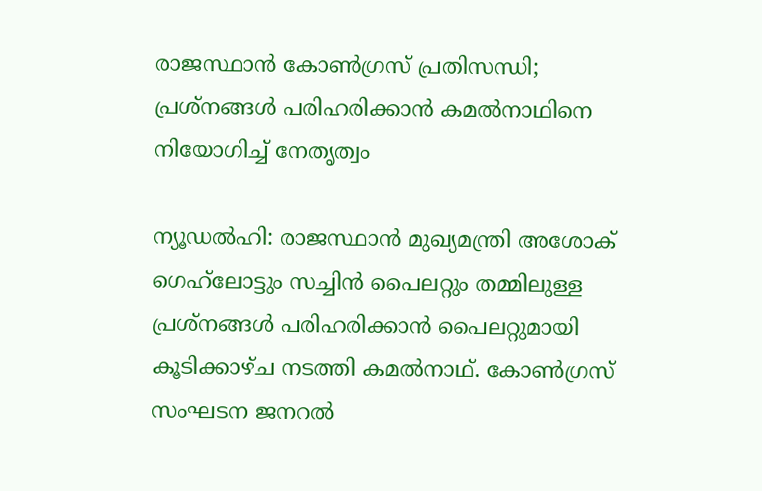രാജസ്ഥാന്‍ കോണ്‍ഗ്രസ് പ്രതിസന്ധി; പ്രശ്‌നങ്ങള്‍ പരിഹരിക്കാന്‍ കമല്‍നാഥിനെ നിയോഗിച്ച് നേതൃത്വം

ന്യൂഡല്‍ഹി: രാജസ്ഥാന്‍ മുഖ്യമന്ത്രി അശോക് ഗെഹ്‌ലോട്ടും സച്ചിന്‍ പൈലറ്റും തമ്മിലുള്ള പ്രശ്‌നങ്ങള്‍ പരിഹരിക്കാന്‍ പൈലറ്റുമായി കൂടിക്കാഴ്ച നടത്തി കമല്‍നാഥ്. കോണ്‍ഗ്രസ് സംഘടന ജനറല്‍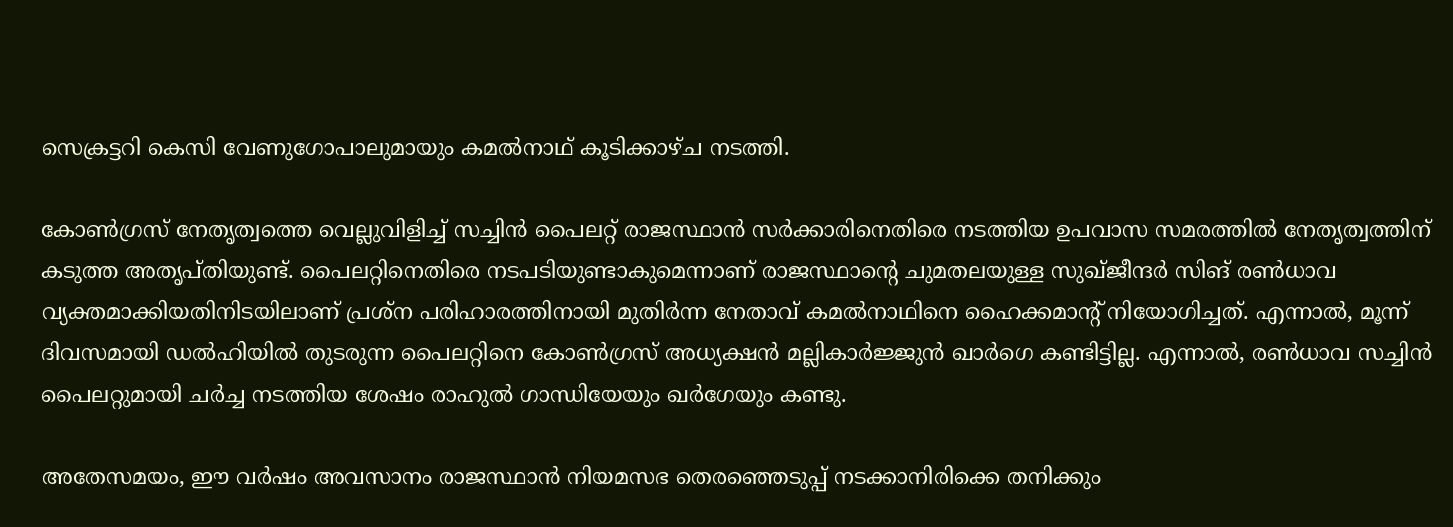സെക്രട്ടറി കെസി വേണുഗോപാലുമായും കമല്‍നാഥ് കൂടിക്കാഴ്ച നടത്തി.

കോണ്‍ഗ്രസ് നേതൃത്വത്തെ വെല്ലുവിളിച്ച് സച്ചിന്‍ പൈലറ്റ് രാജസ്ഥാന്‍ സര്‍ക്കാരിനെതിരെ നടത്തിയ ഉപവാസ സമരത്തില്‍ നേതൃത്വത്തിന് കടുത്ത അതൃപ്തിയുണ്ട്. പൈലറ്റിനെതിരെ നടപടിയുണ്ടാകുമെന്നാണ് രാജസ്ഥാന്റെ ചുമതലയുള്ള സുഖ്ജീന്ദര്‍ സിങ് രണ്‍ധാവ വ്യക്തമാക്കിയതിനിടയിലാണ് പ്രശ്‌ന പരിഹാരത്തിനായി മുതിര്‍ന്ന നേതാവ് കമല്‍നാഥിനെ ഹൈക്കമാന്റ് നിയോഗിച്ചത്. എന്നാല്‍, മൂന്ന് ദിവസമായി ഡല്‍ഹിയില്‍ തുടരുന്ന പൈലറ്റിനെ കോണ്‍ഗ്രസ് അധ്യക്ഷന്‍ മല്ലികാര്‍ജ്ജുന്‍ ഖാര്‍ഗെ കണ്ടിട്ടില്ല. എന്നാല്‍, രണ്‍ധാവ സച്ചിന്‍ പൈലറ്റുമായി ചര്‍ച്ച നടത്തിയ ശേഷം രാഹുല്‍ ഗാന്ധിയേയും ഖര്‍ഗേയും കണ്ടു.

അതേസമയം, ഈ വര്‍ഷം അവസാനം രാജസ്ഥാന്‍ നിയമസഭ തെരഞ്ഞെടുപ്പ് നടക്കാനിരിക്കെ തനിക്കും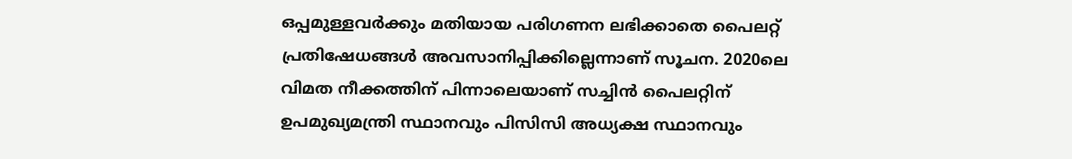ഒപ്പമുള്ളവര്‍ക്കും മതിയായ പരിഗണന ലഭിക്കാതെ പൈലറ്റ് പ്രതിഷേധങ്ങള്‍ അവസാനിപ്പിക്കില്ലെന്നാണ് സൂചന. 2020ലെ വിമത നീക്കത്തിന് പിന്നാലെയാണ് സച്ചിന്‍ പൈലറ്റിന് ഉപമുഖ്യമന്ത്രി സ്ഥാനവും പിസിസി അധ്യക്ഷ സ്ഥാനവും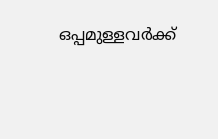ഒപ്പമുള്ളവര്‍ക്ക്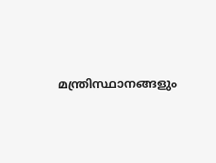മന്ത്രിസ്ഥാനങ്ങളും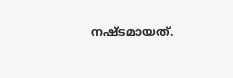നഷ്ടമായത്.